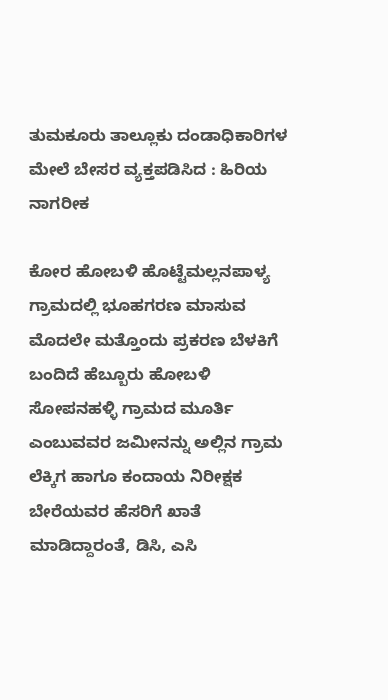ತುಮಕೂರು ತಾಲ್ಲೂಕು ದಂಡಾಧಿಕಾರಿಗಳ ಮೇಲೆ ಬೇಸರ ವ್ಯಕ್ತಪಡಿಸಿದ : ಹಿರಿಯ ನಾಗರೀಕ

ಕೋರ ಹೋಬಳಿ ಹೊಟ್ಟೆಮಲ್ಲನಪಾಳ್ಯ ಗ್ರಾಮದಲ್ಲಿ ಭೂಹಗರಣ ಮಾಸುವ ಮೊದಲೇ ಮತ್ತೊಂದು ಪ್ರಕರಣ ಬೆಳಕಿಗೆ ಬಂದಿದೆ ಹೆಬ್ಬೂರು ಹೋಬಳಿ ಸೋಪನಹಳ್ಳಿ ಗ್ರಾಮದ ಮೂರ್ತಿ ಎಂಬುವವರ ಜಮೀನನ್ನು ಅಲ್ಲಿನ ಗ್ರಾಮ ಲೆಕ್ಕಿಗ ಹಾಗೂ ಕಂದಾಯ ನಿರೀಕ್ಷಕ ಬೇರೆಯವರ ಹೆಸರಿಗೆ ಖಾತೆ ಮಾಡಿದ್ದಾರಂತೆ, ಡಿಸಿ, ಎಸಿ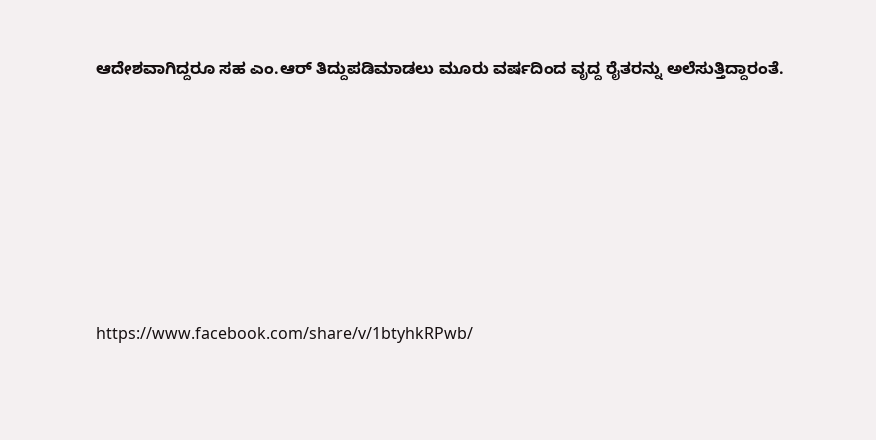ಆದೇಶವಾಗಿದ್ದರೂ ಸಹ ಎಂ.ಆರ್ ತಿದ್ದುಪಡಿಮಾಡಲು ಮೂರು ವರ್ಷದಿಂದ ವೃದ್ದ ರೈತರನ್ನು ಅಲೆಸುತ್ತಿದ್ದಾರಂತೆ.







https://www.facebook.com/share/v/1btyhkRPwb/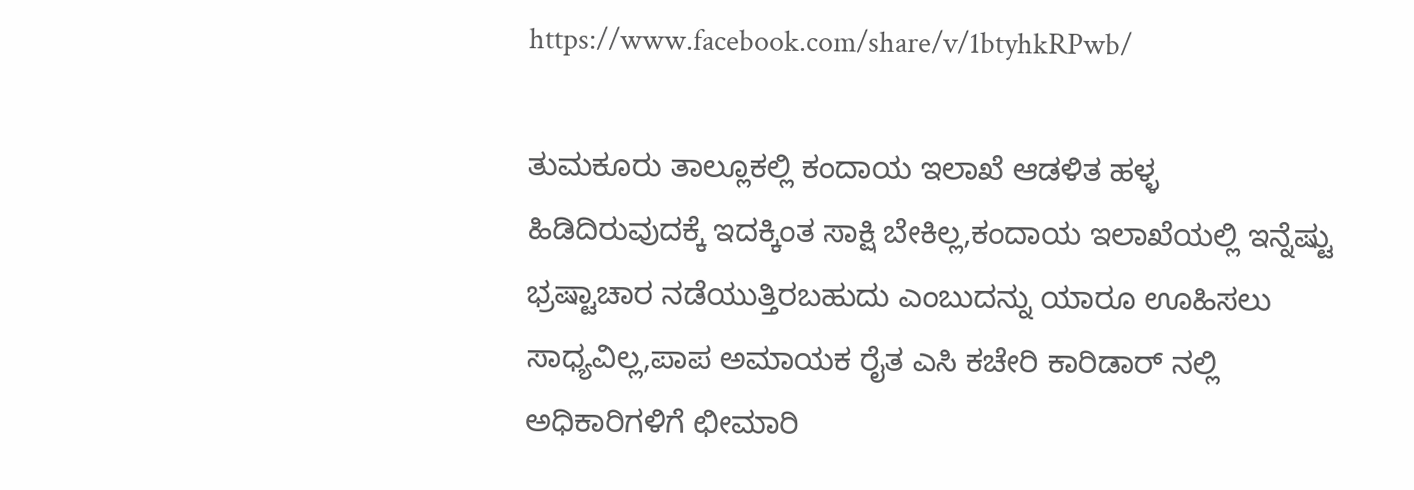https://www.facebook.com/share/v/1btyhkRPwb/

ತುಮಕೂರು ತಾಲ್ಲೂಕಲ್ಲಿ ಕಂದಾಯ ಇಲಾಖೆ ಆಡಳಿತ ಹಳ್ಳ ಹಿಡಿದಿರುವುದಕ್ಕೆ ಇದಕ್ಕಿಂತ ಸಾಕ್ಷಿ ಬೇಕಿಲ್ಲ,ಕಂದಾಯ ಇಲಾಖೆಯಲ್ಲಿ ಇನ್ನೆಷ್ಟು ಭ್ರಷ್ಟಾಚಾರ ನಡೆಯುತ್ತಿರಬಹುದು ಎಂಬುದನ್ನು ಯಾರೂ ಊಹಿಸಲು ಸಾಧ್ಯವಿಲ್ಲ,ಪಾಪ ಅಮಾಯಕ ರೈತ ಎಸಿ ಕಚೇರಿ ಕಾರಿಡಾರ್ ನಲ್ಲಿ ಅಧಿಕಾರಿಗಳಿಗೆ ಛೀಮಾರಿ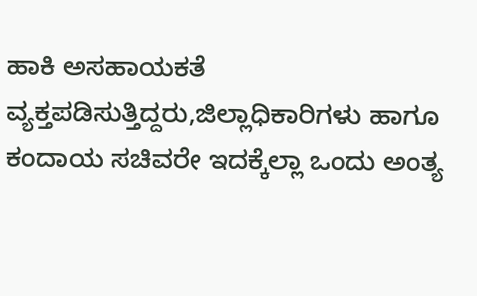ಹಾಕಿ ಅಸಹಾಯಕತೆ ವ್ಯಕ್ತಪಡಿಸುತ್ತಿದ್ದರು,ಜಿಲ್ಲಾಧಿಕಾರಿಗಳು ಹಾಗೂ ಕಂದಾಯ ಸಚಿವರೇ ಇದಕ್ಕೆಲ್ಲಾ ಒಂದು ಅಂತ್ಯ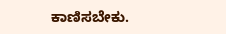ಕಾಣಿಸಬೇಕು.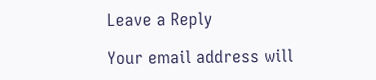Leave a Reply

Your email address will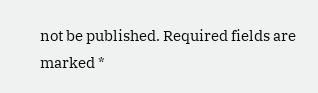not be published. Required fields are marked *